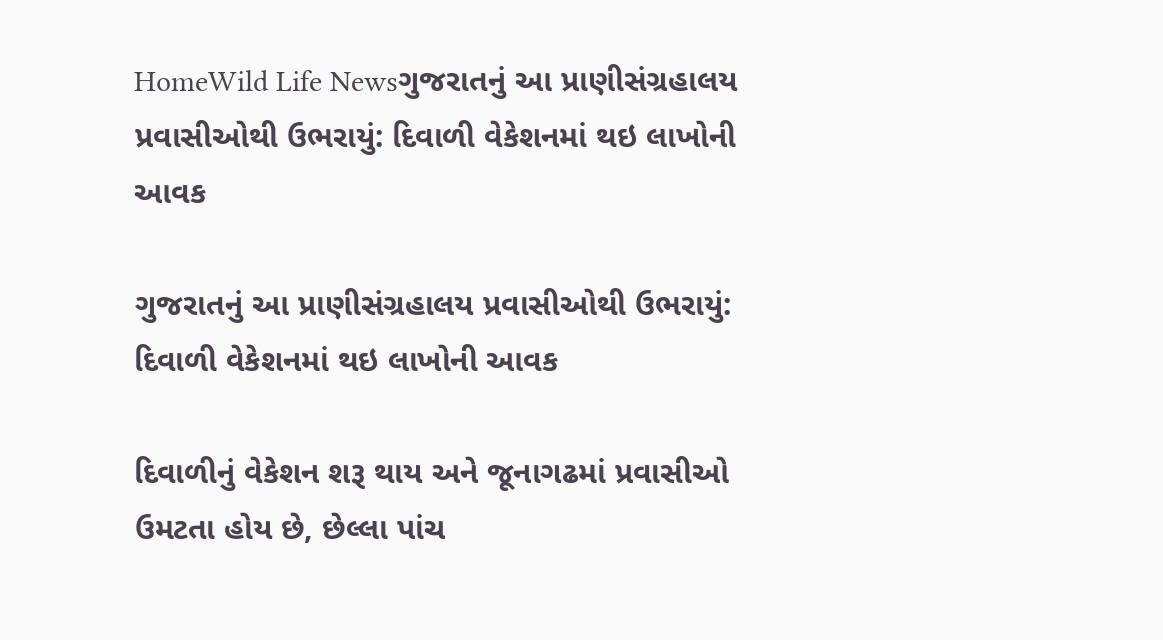HomeWild Life Newsગુજરાતનું આ પ્રાણીસંગ્રહાલય પ્રવાસીઓથી ઉભરાયું: દિવાળી વેકેશનમાં થઇ લાખોની આવક

ગુજરાતનું આ પ્રાણીસંગ્રહાલય પ્રવાસીઓથી ઉભરાયું: દિવાળી વેકેશનમાં થઇ લાખોની આવક

દિવાળીનું વેકેશન શરૂ થાય અને જૂનાગઢમાં પ્રવાસીઓ ઉમટતા હોય છે, છેલ્લા પાંચ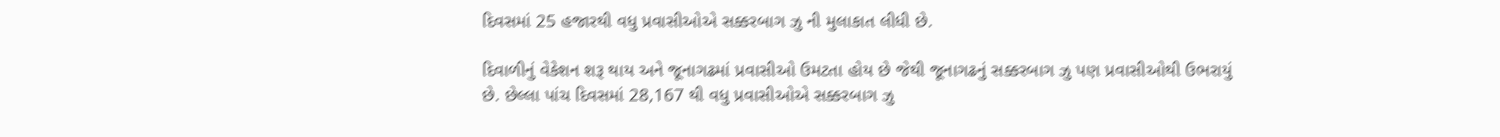દિવસમાં 25 હજારથી વધુ પ્રવાસીઓએ સક્કરબાગ ઝુ ની મુલાકાત લીધી છે.

દિવાળીનું વેકેશન શરૂ થાય અને જૂનાગઢમાં પ્રવાસીઓ ઉમટતા હોય છે જેથી જૂનાગઢનું સક્કરબાગ ઝુ પણ પ્રવાસીઓથી ઉભરાયું છે. છેલ્લા પાંચ દિવસમાં 28,167 થી વધુ પ્રવાસીઓએ સક્કરબાગ ઝુ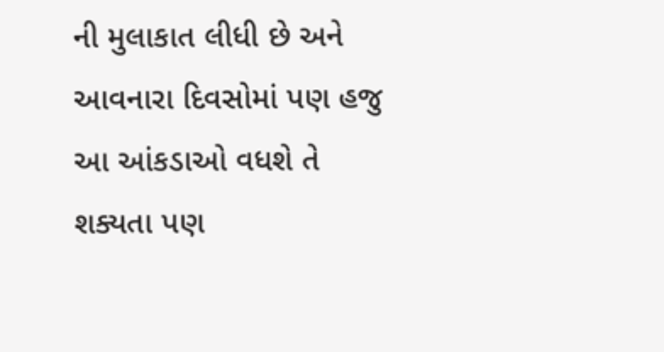ની મુલાકાત લીધી છે અને આવનારા દિવસોમાં પણ હજુ આ આંકડાઓ વધશે તે શક્યતા પણ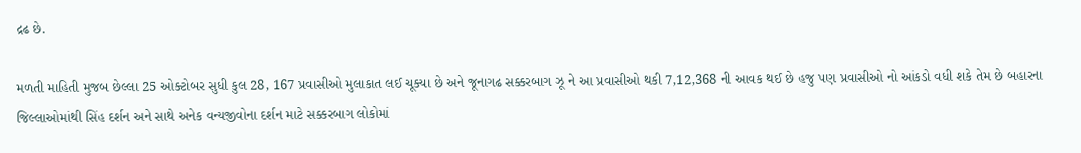દ્રઢ છે.

મળતી માહિતી મુજબ છેલ્લા 25 ઓક્ટોબર સુધી કુલ 28, 167 પ્રવાસીઓ મુલાકાત લઈ ચૂક્યા છે અને જૂનાગઢ સક્કરબાગ ઝૂ ને આ પ્રવાસીઓ થકી 7,12,368 ની આવક થઈ છે હજુ પણ પ્રવાસીઓ નો આંકડો વધી શકે તેમ છે બહારના જિલ્લાઓમાંથી સિંહ દર્શન અને સાથે અનેક વન્યજીવોના દર્શન માટે સક્કરબાગ લોકોમાં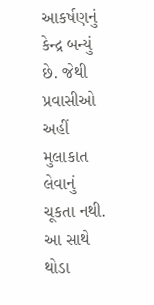આકર્ષણનું કેન્દ્ર બન્યું છે. જેથી પ્રવાસીઓ અહીં મુલાકાત લેવાનું ચૂકતા નથી. આ સાથે થોડા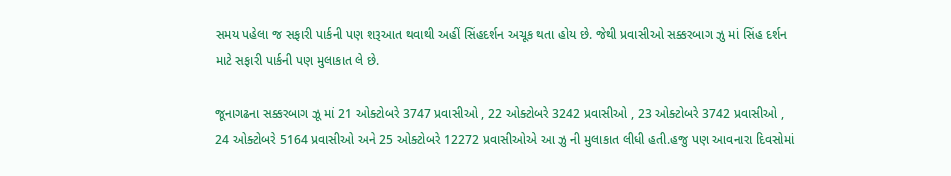સમય પહેલા જ સફારી પાર્કની પણ શરૂઆત થવાથી અહીં સિંહદર્શન અચૂક થતા હોય છે. જેથી પ્રવાસીઓ સક્કરબાગ ઝુ માં સિંહ દર્શન માટે સફારી પાર્કની પણ મુલાકાત લે છે.

જૂનાગઢના સક્કરબાગ ઝૂ માં 21 ઓક્ટોબરે 3747 પ્રવાસીઓ , 22 ઓક્ટોબરે 3242 પ્રવાસીઓ , 23 ઓક્ટોબરે 3742 પ્રવાસીઓ , 24 ઓક્ટોબરે 5164 પ્રવાસીઓ અને 25 ઓક્ટોબરે 12272 પ્રવાસીઓએ આ ઝુ ની મુલાકાત લીધી હતી.હજુ પણ આવનારા દિવસોમાં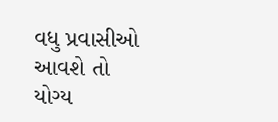વધુ પ્રવાસીઓ આવશે તો યોગ્ય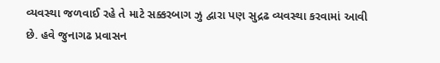વ્યવસ્થા જળવાઈ રહે તે માટે સક્કરબાગ ઝુ દ્વારા પણ સુદ્રઢ વ્યવસ્થા કરવામાં આવી છે. હવે જુનાગઢ પ્રવાસન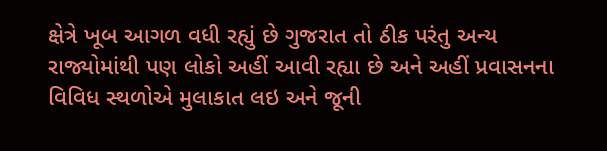ક્ષેત્રે ખૂબ આગળ વધી રહ્યું છે ગુજરાત તો ઠીક પરંતુ અન્ય રાજ્યોમાંથી પણ લોકો અહીં આવી રહ્યા છે અને અહીં પ્રવાસનના વિવિધ સ્થળોએ મુલાકાત લઇ અને જૂની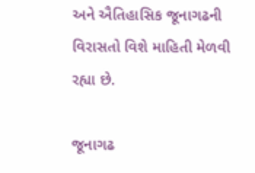અને ઐતિહાસિક જૂનાગઢની વિરાસતો વિશે માહિતી મેળવી રહ્યા છે.

જૂનાગઢ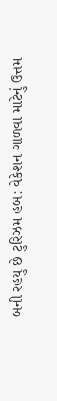બની રહયુ છે ટુરિઝમ હબ: વેકેશન ગાળવા માટેનું ઉત્તમ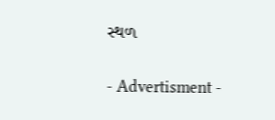સ્થળ

- Advertisment -